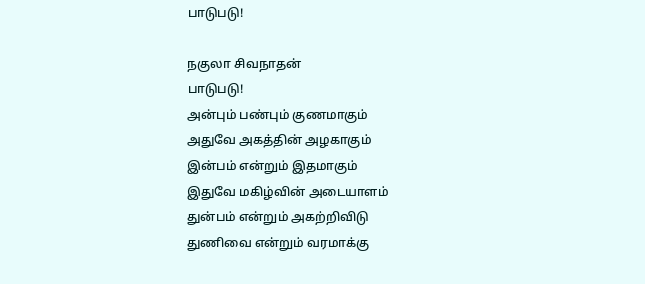பாடுபடு!

நகுலா சிவநாதன்
பாடுபடு!
அன்பும் பண்பும் குணமாகும்
அதுவே அகத்தின் அழகாகும்
இன்பம் என்றும் இதமாகும்
இதுவே மகிழ்வின் அடையாளம்
துன்பம் என்றும் அகற்றிவிடு
துணிவை என்றும் வரமாக்கு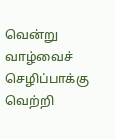வென்று வாழ்வைச் செழிப்பாக்கு
வெற்றி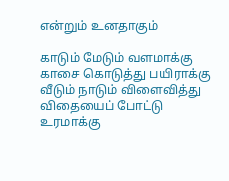என்றும் உனதாகும்

காடும் மேடும் வளமாக்கு
காசை கொடுத்து பயிராக்கு
வீடும் நாடும் விளைவித்து
விதையைப் போட்டு உரமாக்கு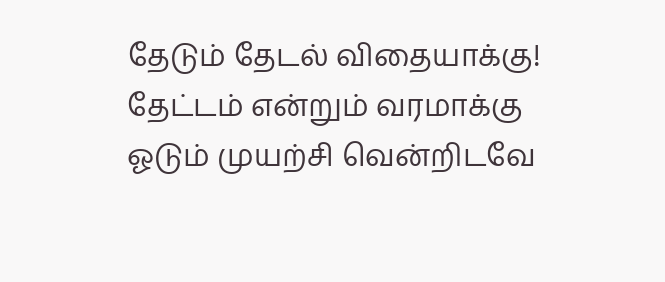தேடும் தேடல் விதையாக்கு!
தேட்டம் என்றும் வரமாக்கு
ஓடும் முயற்சி வென்றிடவே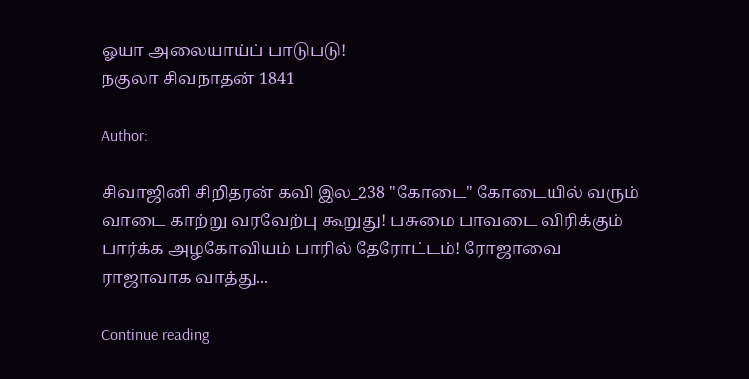ஓயா அலையாய்ப் பாடுபடு!
நகுலா சிவநாதன் 1841

Author:

சிவாஜினி சிறிதரன் கவி இல_238 "கோடை" கோடையில் வரும் வாடை காற்று வரவேற்பு கூறுது! பசுமை பாவடை விரிக்கும் பார்க்க அழகோவியம் பாரில் தேரோட்டம்! ரோஜாவை ராஜாவாக வாத்து...

Continue reading